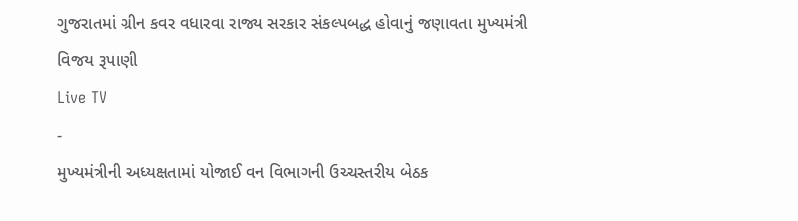ગુજરાતમાં ગ્રીન કવર વધારવા રાજ્ય સરકાર સંકલ્પબદ્ધ હોવાનું જણાવતા મુખ્યમંત્રી વિજય રૂપાણી
Live TV
-
મુખ્યમંત્રીની અધ્યક્ષતામાં યોજાઈ વન વિભાગની ઉચ્ચસ્તરીય બેઠક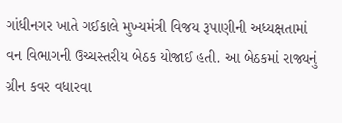ગાંધીનગર ખાતે ગઈકાલે મુખ્યમંત્રી વિજય રૂપાણીની અધ્યક્ષતામાં વન વિભાગની ઉચ્ચસ્તરીય બેઠક યોજાઈ હતી. આ બેઠકમાં રાજ્યનું ગ્રીન કવર વધારવા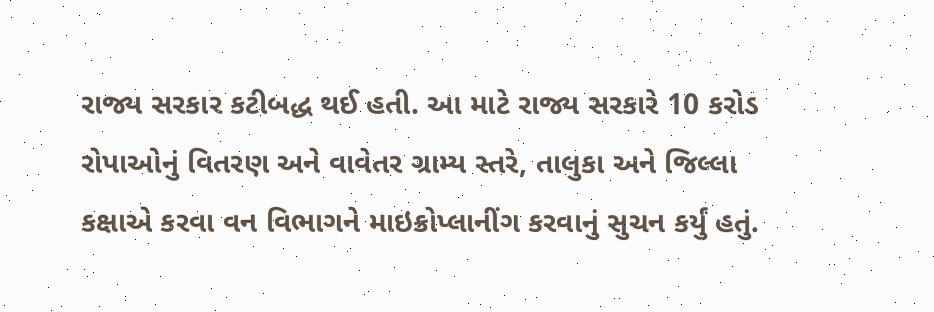રાજ્ય સરકાર કટીબદ્ધ થઈ હતી. આ માટે રાજ્ય સરકારે 10 કરોડ રોપાઓનું વિતરણ અને વાવેતર ગ્રામ્ય સ્તરે, તાલુકા અને જિલ્લા કક્ષાએ કરવા વન વિભાગને માઇક્રોપ્લાનીંગ કરવાનું સુચન કર્યું હતું.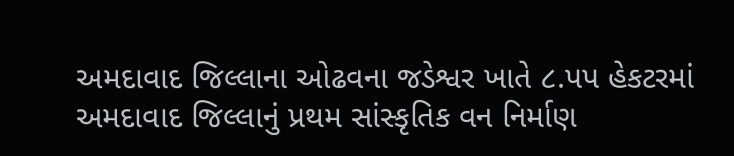અમદાવાદ જિલ્લાના ઓઢવના જડેશ્વર ખાતે ૮.પપ હેકટરમાં અમદાવાદ જિલ્લાનું પ્રથમ સાંસ્કૃતિક વન નિર્માણ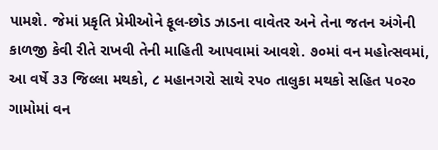પામશે. જેમાં પ્રકૃતિ પ્રેમીઓને ફૂલ-છોડ ઝાડના વાવેતર અને તેના જતન અંગેની કાળજી કેવી રીતે રાખવી તેની માહિતી આપવામાં આવશે. ૭૦માં વન મહોત્સવમાં, આ વર્ષે ૩૩ જિલ્લા મથકો, ૮ મહાનગરો સાથે રપ૦ તાલુકા મથકો સહિત પ૦ર૦ ગામોમાં વન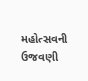મહોત્સવની ઉજવણી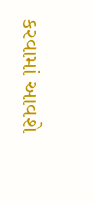કરવામાં આવશે